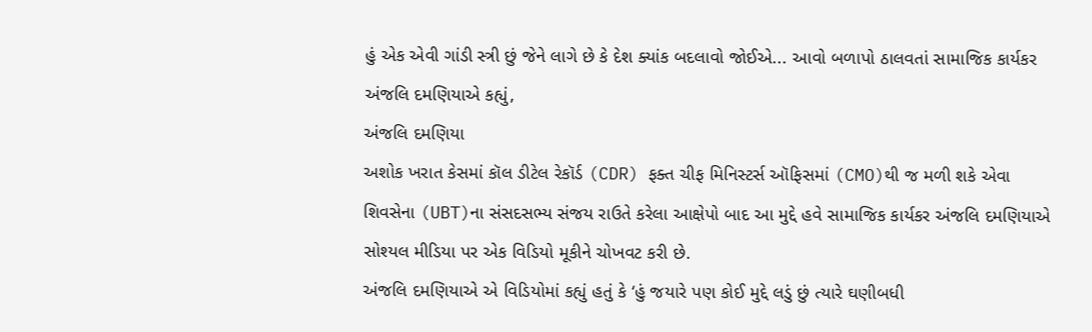હું એક એવી ગાંડી સ્ત્રી છું જેને લાગે છે કે દેશ ક્યાંક બદલાવો જોઈએ... આવો બળાપો ઠાલવતાં સામાજિક કાર્યકર અંજલિ દમણિયાએ કહ્યું,
અંજલિ દમણિયા
અશોક ખરાત કેસમાં કૉલ ડીટેલ રેકૉર્ડ (CDR) ફક્ત ચીફ મિનિસ્ટર્સ ઑફિસમાં (CMO)થી જ મળી શકે એવા શિવસેના (UBT)ના સંસદસભ્ય સંજય રાઉતે કરેલા આક્ષેપો બાદ આ મુદ્દે હવે સામાજિક કાર્યકર અંજલિ દમણિયાએ સોશ્યલ મીડિયા પર એક વિડિયો મૂકીને ચોખવટ કરી છે.
અંજલિ દમણિયાએ એ વિડિયોમાં કહ્યું હતું કે ‘હું જયારે પણ કોઈ મુદ્દે લડું છું ત્યારે ઘણીબધી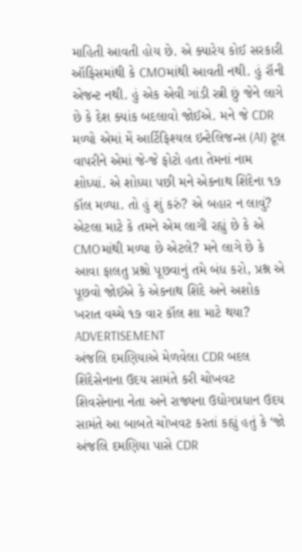માહિતી આવતી હોય છે. એ ક્યારેય કોઈ સરકારી ઑફિસમાંથી કે CMOમાંથી આવતી નથી. હું રૉની એજન્ટ નથી. હું એક એવી ગાંડી સ્ત્રી છું જેને લાગે છે કે દેશ ક્યાંક બદલાવો જોઈએ. મને જે CDR મળ્યો એમાં મેં આર્ટિફિશ્યલ ઇન્ટેલિજન્સ (AI) ટૂલ વાપરીને એમાં જે-જે ફોટો હતા તેમનાં નામ શોધ્યાં. એ શોધ્યા પછી મને એકનાથ શિંદેના ૧૭ કૉલ મળ્યા. તો હું શું કરું? એ બહાર ન લાવું? એટલા માટે કે તમને એમ લાગી રહ્યું છે કે એ CMOમાંથી મળ્યા છે એટલે? મને લાગે છે કે આવા ફાલતુ પ્રશ્નો પૂછવાનું તમે બંધ કરો, પ્રશ્ન એ પૂછવો જોઈએ કે એકનાથ શિંદે અને અશોક ખરાત વચ્ચે ૧૭ વાર કૉલ શા માટે થયા?
ADVERTISEMENT
અંજલિ દમણિયાએ મેળવેલા CDR બદલ શિંદેસેનાના ઉદય સામંતે કરી ચોખવટ
શિવસેનાના નેતા અને રાજ્યના ઉદ્યોગપ્રધાન ઉદય સામંતે આ બાબતે ચોખવટ કરતાં કહ્યું હતું કે ‘જો અંજલિ દમણિયા પાસે CDR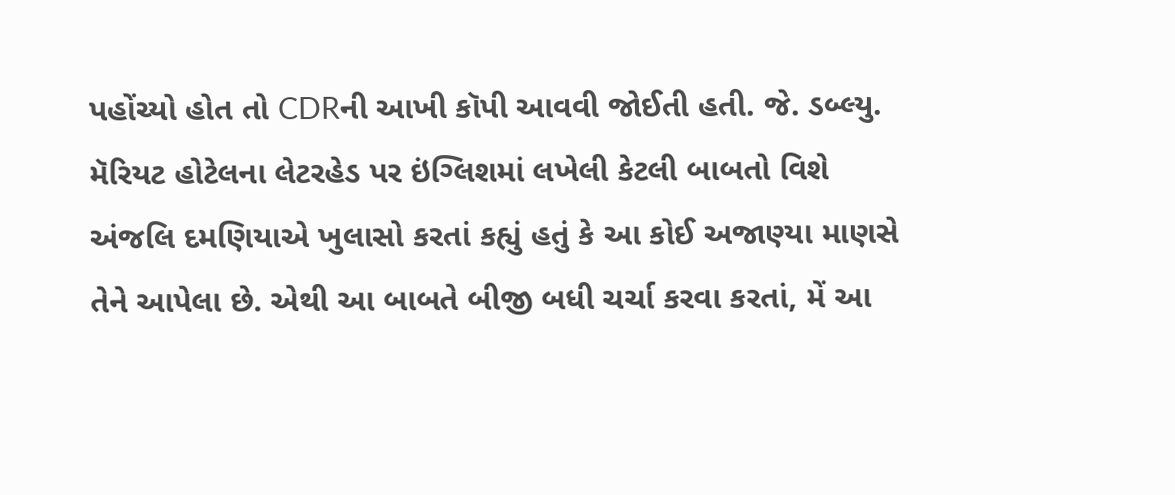પહોંચ્યો હોત તો CDRની આખી કૉપી આવવી જોઈતી હતી. જે. ડબ્લ્યુ. મૅરિયટ હોટેલના લેટરહેડ પર ઇંગ્લિશમાં લખેલી કેટલી બાબતો વિશે અંજલિ દમણિયાએ ખુલાસો કરતાં કહ્યું હતું કે આ કોઈ અજાણ્યા માણસે તેને આપેલા છે. એથી આ બાબતે બીજી બધી ચર્ચા કરવા કરતાં, મેં આ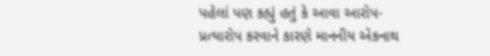પહેલાં પણ કહ્યું હતું કે આવા આરોપ-પ્રત્યારોપ કરવાને કારણે માનનીય એકનાથ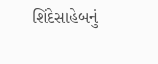શિંદેસાહેબનું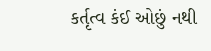કર્તૃત્વ કંઈ ઓછું નથી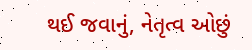થઈ જવાનું, નેતૃત્વ ઓછું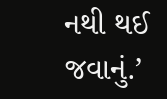નથી થઈ જવાનું.’